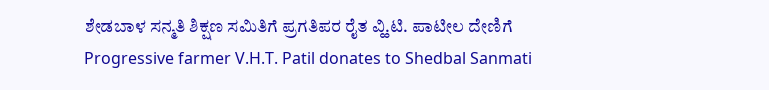ಶೇಡಬಾಳ ಸನ್ಮತಿ ಶಿಕ್ಷಣ ಸಮಿತಿಗೆ ಪ್ರಗತಿಪರ ರೈತ ವ್ಹಿ.ಟಿ. ಪಾಟೀಲ ದೇಣಿಗೆ
Progressive farmer V.H.T. Patil donates to Shedbal Sanmati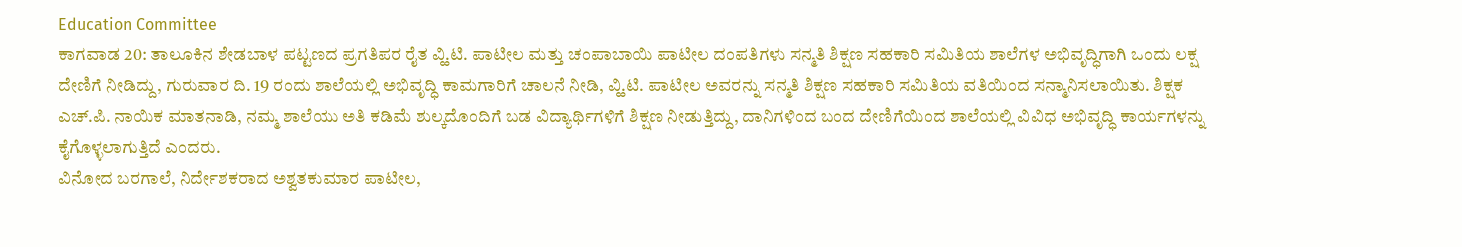Education Committee
ಕಾಗವಾಡ 20: ತಾಲೂಕಿನ ಶೇಡಬಾಳ ಪಟ್ಟಣದ ಪ್ರಗತಿಪರ ರೈತ ವ್ಹಿ.ಟಿ. ಪಾಟೀಲ ಮತ್ತು ಚಂಪಾಬಾಯಿ ಪಾಟೀಲ ದಂಪತಿಗಳು ಸನ್ಮತಿ ಶಿಕ್ಷಣ ಸಹಕಾರಿ ಸಮಿತಿಯ ಶಾಲೆಗಳ ಅಭಿವೃದ್ಧಿಗಾಗಿ ಒಂದು ಲಕ್ಷ ದೇಣಿಗೆ ನೀಡಿದ್ದು, ಗುರುವಾರ ದಿ. 19 ರಂದು ಶಾಲೆಯಲ್ಲಿ ಅಭಿವೃದ್ಧಿ ಕಾಮಗಾರಿಗೆ ಚಾಲನೆ ನೀಡಿ, ವ್ಹಿ.ಟಿ. ಪಾಟೀಲ ಅವರನ್ನು ಸನ್ಮತಿ ಶಿಕ್ಷಣ ಸಹಕಾರಿ ಸಮಿತಿಯ ವತಿಯಿಂದ ಸನ್ಮಾನಿಸಲಾಯಿತು. ಶಿಕ್ಷಕ ಎಚ್.ಪಿ. ನಾಯಿಕ ಮಾತನಾಡಿ, ನಮ್ಮ ಶಾಲೆಯು ಅತಿ ಕಡಿಮೆ ಶುಲ್ಕದೊಂದಿಗೆ ಬಡ ವಿದ್ಯಾರ್ಥಿಗಳಿಗೆ ಶಿಕ್ಷಣ ನೀಡುತ್ತಿದ್ದು, ದಾನಿಗಳಿಂದ ಬಂದ ದೇಣಿಗೆಯಿಂದ ಶಾಲೆಯಲ್ಲಿ ವಿವಿಧ ಅಭಿವೃದ್ಧಿ ಕಾರ್ಯಗಳನ್ನು ಕೈಗೊಳ್ಳಲಾಗುತ್ತಿದೆ ಎಂದರು.
ವಿನೋದ ಬರಗಾಲೆ, ನಿರ್ದೇಶಕರಾದ ಅಶ್ವತಕುಮಾರ ಪಾಟೀಲ,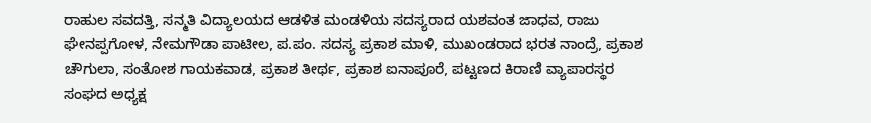ರಾಹುಲ ಸವದತ್ತಿ, ಸನ್ಮತಿ ವಿದ್ಯಾಲಯದ ಆಡಳಿತ ಮಂಡಳಿಯ ಸದಸ್ಯರಾದ ಯಶವಂತ ಜಾಧವ, ರಾಜು ಘೇನಪ್ಪಗೋಳ, ನೇಮಗೌಡಾ ಪಾಟೀಲ, ಪ.ಪಂ. ಸದಸ್ಯ ಪ್ರಕಾಶ ಮಾಳಿ, ಮುಖಂಡರಾದ ಭರತ ನಾಂದ್ರೆ, ಪ್ರಕಾಶ ಚೌಗುಲಾ, ಸಂತೋಶ ಗಾಯಕವಾಡ, ಪ್ರಕಾಶ ತೀರ್ಥ, ಪ್ರಕಾಶ ಐನಾಪೂರೆ, ಪಟ್ಟಣದ ಕಿರಾಣಿ ವ್ಯಾಪಾರಸ್ಥರ ಸಂಘದ ಅಧ್ಯಕ್ಷ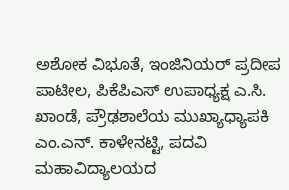ಅಶೋಕ ವಿಭೂತೆ, ಇಂಜಿನಿಯರ್ ಪ್ರದೀಪ ಪಾಟೀಲ, ಪಿಕೆಪಿಎಸ್ ಉಪಾಧ್ಯಕ್ಷ ಎ.ಸಿ. ಖಾಂಡೆ, ಪ್ರೌಢಶಾಲೆಯ ಮುಖ್ಯಾಧ್ಯಾಪಕಿ ಎಂ.ಎನ್. ಕಾಳೇನಟ್ಟಿ, ಪದವಿ ಮಹಾವಿದ್ಯಾಲಯದ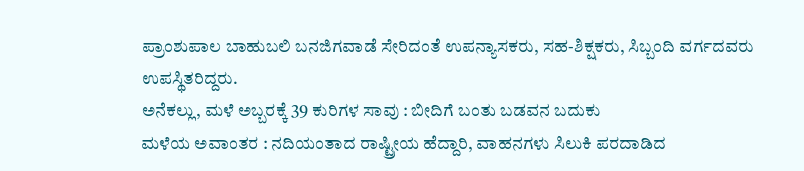ಪ್ರಾಂಶುಪಾಲ ಬಾಹುಬಲಿ ಬನಜಿಗವಾಡೆ ಸೇರಿದಂತೆ ಉಪನ್ಯಾಸಕರು, ಸಹ-ಶಿಕ್ಷಕರು, ಸಿಬ್ಬಂದಿ ವರ್ಗದವರು ಉಪಸ್ಥಿತರಿದ್ದರು.
ಅನೆಕಲ್ಲು, ಮಳೆ ಅಬ್ಬರಕ್ಕೆ 39 ಕುರಿಗಳ ಸಾವು : ಬೀದಿಗೆ ಬಂತು ಬಡವನ ಬದುಕು
ಮಳೆಯ ಅವಾಂತರ : ನದಿಯಂತಾದ ರಾಷ್ಟ್ರೀಯ ಹೆದ್ದಾರಿ, ವಾಹನಗಳು ಸಿಲುಕಿ ಪರದಾಡಿದ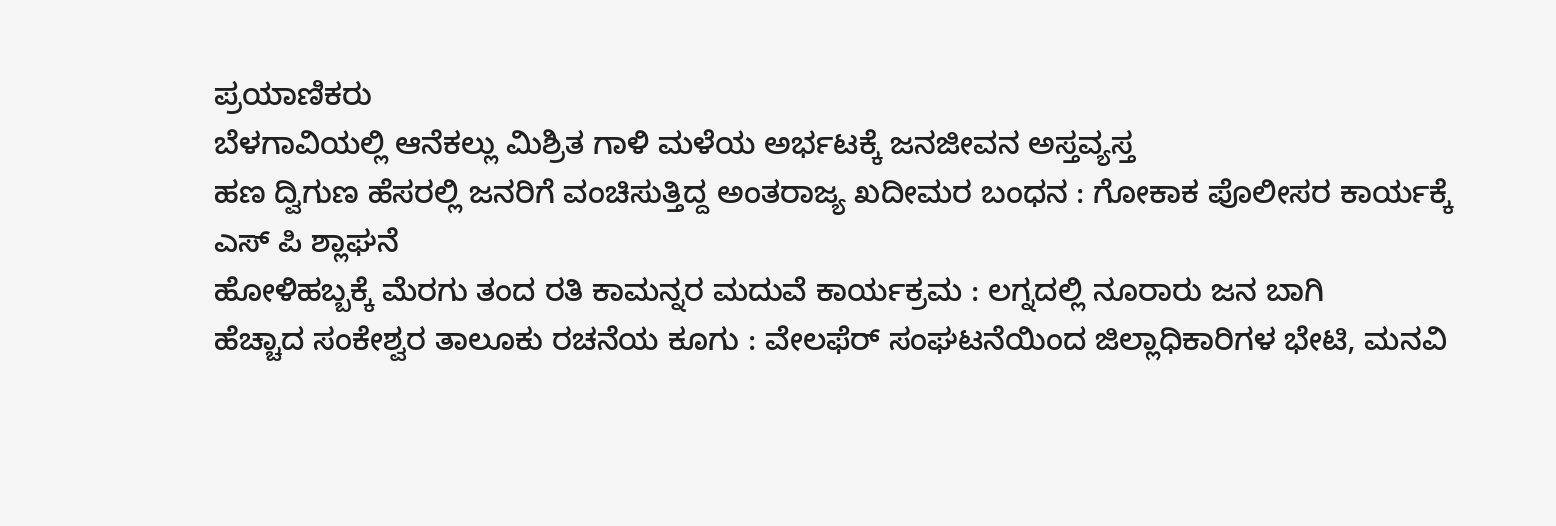ಪ್ರಯಾಣಿಕರು
ಬೆಳಗಾವಿಯಲ್ಲಿ ಆನೆಕಲ್ಲು ಮಿಶ್ರಿತ ಗಾಳಿ ಮಳೆಯ ಅರ್ಭಟಕ್ಕೆ ಜನಜೀವನ ಅಸ್ತವ್ಯಸ್ತ
ಹಣ ದ್ವಿಗುಣ ಹೆಸರಲ್ಲಿ ಜನರಿಗೆ ವಂಚಿಸುತ್ತಿದ್ದ ಅಂತರಾಜ್ಯ ಖದೀಮರ ಬಂಧನ : ಗೋಕಾಕ ಪೊಲೀಸರ ಕಾರ್ಯಕ್ಕೆ ಎಸ್ ಪಿ ಶ್ಲಾಘನೆ
ಹೋಳಿಹಬ್ಬಕ್ಕೆ ಮೆರಗು ತಂದ ರತಿ ಕಾಮನ್ನರ ಮದುವೆ ಕಾರ್ಯಕ್ರಮ : ಲಗ್ನದಲ್ಲಿ ನೂರಾರು ಜನ ಬಾಗಿ
ಹೆಚ್ಚಾದ ಸಂಕೇಶ್ವರ ತಾಲೂಕು ರಚನೆಯ ಕೂಗು : ವೇಲಫೆರ್ ಸಂಘಟನೆಯಿಂದ ಜಿಲ್ಲಾಧಿಕಾರಿಗಳ ಭೇಟಿ, ಮನವಿ